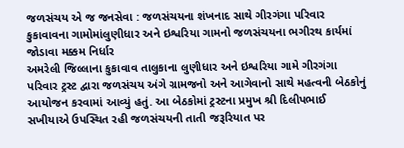જળસંચય એ જ જનસેવા : જળસંચયના શંખનાદ સાથે ગીરગંગા પરિવાર કુકાવાવના ગામોમાંલુણીધાર અને ઇશ્વરિયા ગામનો જળસંચયના ભગીરથ કાર્યમાં જોડાવા મક્કમ નિર્ધાર
અમરેલી જિલ્લાના કુકાવાવ તાલુકાના લુણીધાર અને ઇશ્વરિયા ગામે ગીરગંગા પરિવાર ટ્રસ્ટ દ્વારા જળસંચય અંગે ગ્રામજનો અને આગેવાનો સાથે મહત્વની બેઠકોનું આયોજન કરવામાં આવ્યું હતું. આ બેઠકોમાં ટ્રસ્ટના પ્રમુખ શ્રી દિલીપભાઈ સખીયાએ ઉપસ્થિત રહી જળસંચયની તાતી જરૂરિયાત પર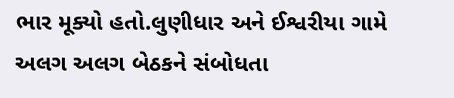ભાર મૂક્યો હતો.લુણીધાર અને ઈશ્વરીયા ગામે અલગ અલગ બેઠકને સંબોધતા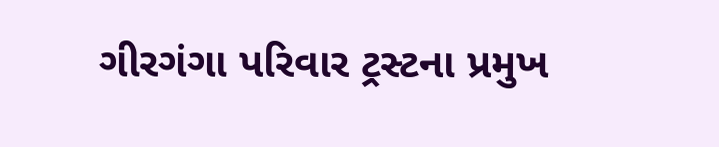ગીરગંગા પરિવાર ટ્રસ્ટના પ્રમુખ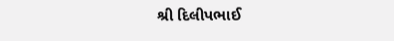શ્રી દિલીપભાઈ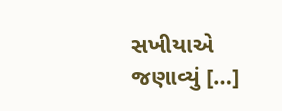સખીયાએ જણાવ્યું […]